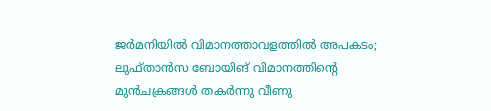ജർമനിയിൽ വിമാനത്താവളത്തിൽ അപകടം; ലുഫ്താൻസ ബോയിങ് വിമാനത്തിന്റെ മുൻചക്രങ്ങൾ തകർന്നു വീണു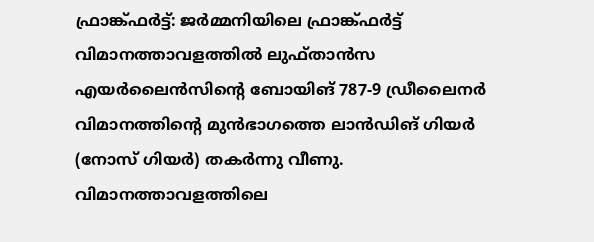ഫ്രാങ്ക്ഫർട്ട്: ജർമ്മനിയിലെ ഫ്രാങ്ക്ഫർട്ട് വിമാനത്താവളത്തിൽ ലുഫ്താൻസ എയർലൈൻസിന്റെ ബോയിങ് 787-9 ഡ്രീലൈനർ വിമാനത്തിന്റെ മുൻഭാഗത്തെ ലാൻഡിങ് ഗിയർ (നോസ് ഗിയർ) തകർന്നു വീണു. വിമാനത്താവളത്തിലെ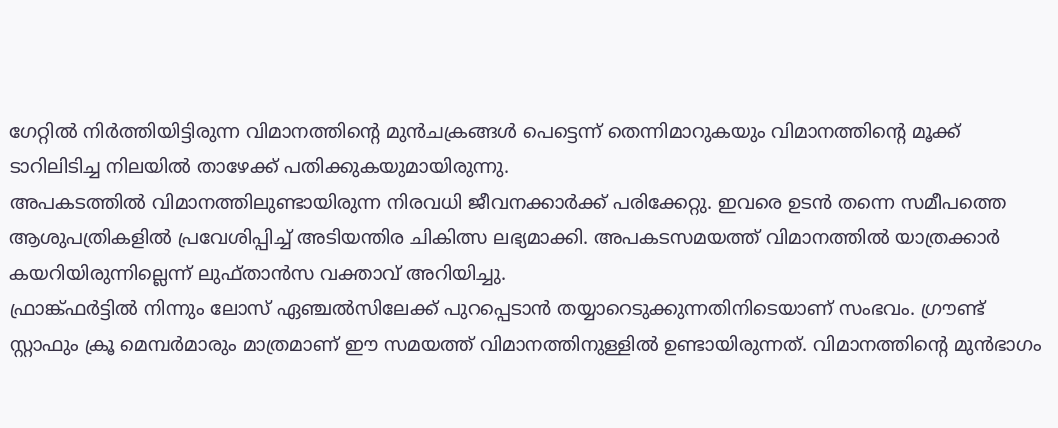ഗേറ്റിൽ നിർത്തിയിട്ടിരുന്ന വിമാനത്തിന്റെ മുൻചക്രങ്ങൾ പെട്ടെന്ന് തെന്നിമാറുകയും വിമാനത്തിന്റെ മൂക്ക് ടാറിലിടിച്ച നിലയിൽ താഴേക്ക് പതിക്കുകയുമായിരുന്നു.
അപകടത്തിൽ വിമാനത്തിലുണ്ടായിരുന്ന നിരവധി ജീവനക്കാർക്ക് പരിക്കേറ്റു. ഇവരെ ഉടൻ തന്നെ സമീപത്തെ ആശുപത്രികളിൽ പ്രവേശിപ്പിച്ച് അടിയന്തിര ചികിത്സ ലഭ്യമാക്കി. അപകടസമയത്ത് വിമാനത്തിൽ യാത്രക്കാർ കയറിയിരുന്നില്ലെന്ന് ലുഫ്താൻസ വക്താവ് അറിയിച്ചു.
ഫ്രാങ്ക്ഫർട്ടിൽ നിന്നും ലോസ് ഏഞ്ചൽസിലേക്ക് പുറപ്പെടാൻ തയ്യാറെടുക്കുന്നതിനിടെയാണ് സംഭവം. ഗ്രൗണ്ട് സ്റ്റാഫും ക്രൂ മെമ്പർമാരും മാത്രമാണ് ഈ സമയത്ത് വിമാനത്തിനുള്ളിൽ ഉണ്ടായിരുന്നത്. വിമാനത്തിന്റെ മുൻഭാഗം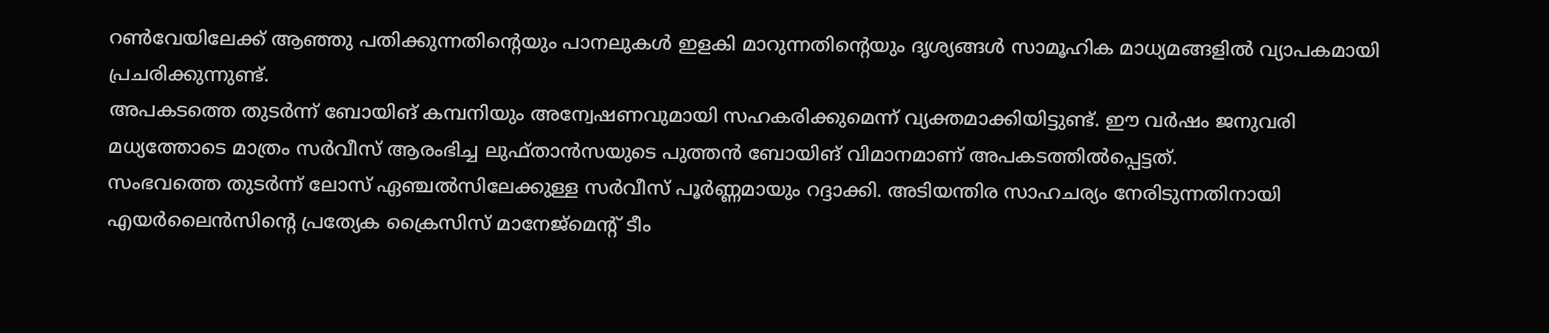റൺവേയിലേക്ക് ആഞ്ഞു പതിക്കുന്നതിന്റെയും പാനലുകൾ ഇളകി മാറുന്നതിന്റെയും ദൃശ്യങ്ങൾ സാമൂഹിക മാധ്യമങ്ങളിൽ വ്യാപകമായി പ്രചരിക്കുന്നുണ്ട്.
അപകടത്തെ തുടർന്ന് ബോയിങ് കമ്പനിയും അന്വേഷണവുമായി സഹകരിക്കുമെന്ന് വ്യക്തമാക്കിയിട്ടുണ്ട്. ഈ വർഷം ജനുവരി മധ്യത്തോടെ മാത്രം സർവീസ് ആരംഭിച്ച ലുഫ്താൻസയുടെ പുത്തൻ ബോയിങ് വിമാനമാണ് അപകടത്തിൽപ്പെട്ടത്.
സംഭവത്തെ തുടർന്ന് ലോസ് ഏഞ്ചൽസിലേക്കുള്ള സർവീസ് പൂർണ്ണമായും റദ്ദാക്കി. അടിയന്തിര സാഹചര്യം നേരിടുന്നതിനായി എയർലൈൻസിന്റെ പ്രത്യേക ക്രൈസിസ് മാനേജ്മെന്റ് ടീം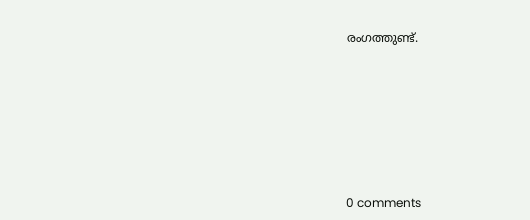രംഗത്തുണ്ട്.










0 comments